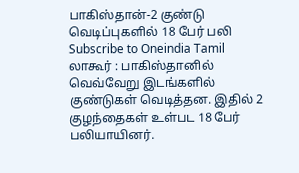பாகிஸ்தான்-2 குண்டு வெடிப்புகளில் 18 பேர் பலி
Subscribe to Oneindia Tamil
லாகூர் : பாகிஸ்தானில் வெவ்வேறு இடங்களில் குண்டுகள் வெடித்தன. இதில் 2 குழந்தைகள் உள்பட 18 பேர் பலியாயினர்.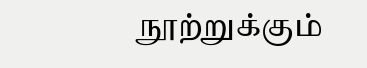நூற்றுக்கும்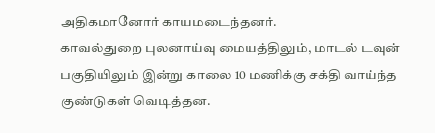அதிகமானோர் காயமடைந்தனர்.
காவல்துறை புலனாய்வு மையத்திலும், மாடல் டவுன் பகுதியிலும் இன்று காலை 10 மணிக்கு சக்தி வாய்ந்த குண்டுகள் வெடித்தன.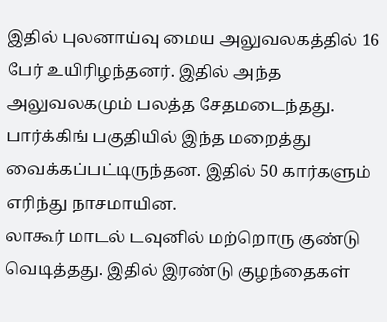இதில் புலனாய்வு மைய அலுவலகத்தில் 16 பேர் உயிரிழந்தனர். இதில் அந்த அலுவலகமும் பலத்த சேதமடைந்தது. பார்க்கிங் பகுதியில் இந்த மறைத்து வைக்கப்பட்டிருந்தன. இதில் 50 கார்களும் எரிந்து நாசமாயின.
லாகூர் மாடல் டவுனில் மற்றொரு குண்டு வெடித்தது. இதில் இரண்டு குழந்தைகள்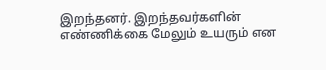இறந்தனர். இறந்தவர்களின் எண்ணிக்கை மேலும் உயரும் என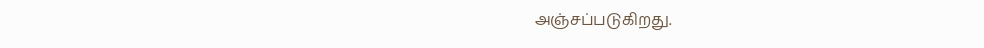அஞ்சப்படுகிறது.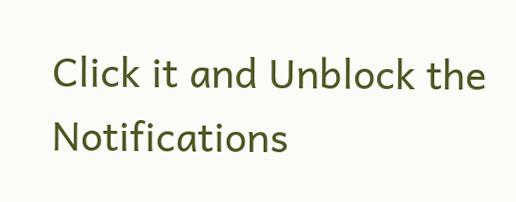Click it and Unblock the Notifications